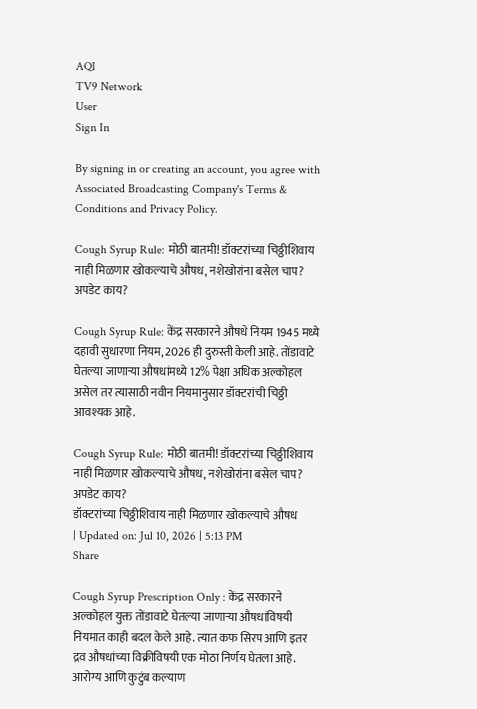AQI
TV9 Network
User
Sign In

By signing in or creating an account, you agree with Associated Broadcasting Company's Terms & Conditions and Privacy Policy.

Cough Syrup Rule: मोठी बातमी! डॉक्टरांच्या चिठ्ठीशिवाय नाही मिळणार खोकल्याचे औषध, नशेखोरांना बसेल चाप? अपडेट काय?

Cough Syrup Rule: केंद्र सरकारने औषधे नियम 1945 मध्ये दहावी सुधारणा नियम, 2026 ही दुरुस्ती केली आहे. तोंडावाटे घेतल्या जाणाऱ्या औषधांमध्ये 12% पेक्षा अधिक अल्कोहल असेल तर त्यासाठी नवीन नियमानुसार डॉक्टरांची चिठ्ठी आवश्यक आहे.

Cough Syrup Rule: मोठी बातमी! डॉक्टरांच्या चिठ्ठीशिवाय नाही मिळणार खोकल्याचे औषध, नशेखोरांना बसेल चाप? अपडेट काय?
डॉक्टरांच्या चिठ्ठीशिवाय नाही मिळणार खोकल्याचे औषध
| Updated on: Jul 10, 2026 | 5:13 PM
Share

Cough Syrup Prescription Only : केंद्र सरकारने अल्कोहल युक्त तोंडावाटे घेतल्या जाणाऱ्या औषधांविषयी नियमात काही बदल केले आहे. त्यात कफ सिरप आणि इतर द्रव औषधांच्या विक्रीविषयी एक मोठा निर्णय घेतला आहे. आरोग्य आणि कुटुंब कल्याण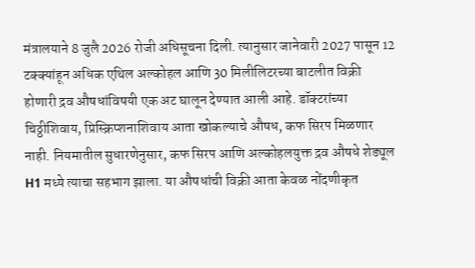मंत्रालयाने 8 जुलै 2026 रोजी अधिसूचना दिली. त्यानुसार जानेवारी 2027 पासून 12 टक्क्यांहून अधिक एथिल अल्कोहल आणि 30 मिलीलिटरच्या बाटलीत विक्री होणारी द्रव औषधांविषयी एक अट घालून देण्यात आली आहे. डॉक्टरांच्या चिठ्ठीशिवाय, प्रिस्क्रिप्शनाशिवाय आता खोकल्याचे औषध, कफ सिरप मिळणार नाही. नियमातील सुधारणेनुसार, कफ सिरप आणि अल्कोहलयुक्त द्रव औषधे शेड्यूल H1 मध्ये त्याचा सहभाग झाला. या औषधांची विक्री आता केवळ नोंदणीकृत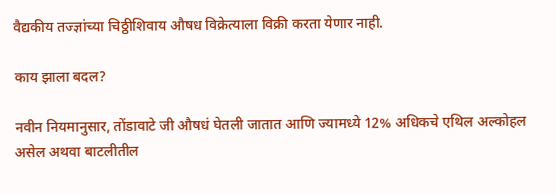वैद्यकीय तज्ज्ञांच्या चिठ्ठीशिवाय औषध विक्रेत्याला विक्री करता येणार नाही.

काय झाला बदल?

नवीन नियमानुसार, तोंडावाटे जी औषधं घेतली जातात आणि ज्यामध्ये 12% अधिकचे एथिल अल्कोहल असेल अथवा बाटलीतील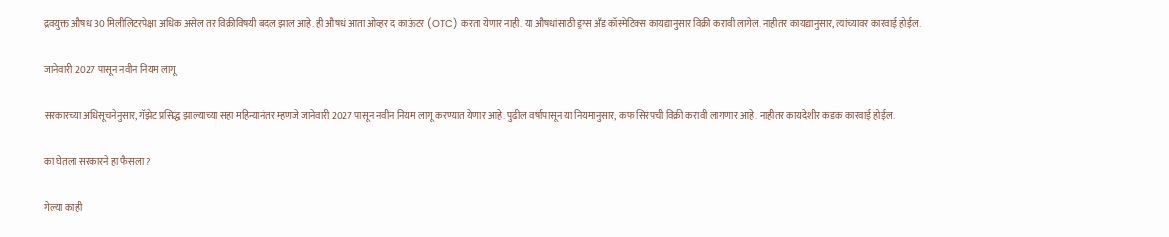द्रवयुक्त औषध 30 मिलीलिटरपेक्षा अधिक असेल तर विक्रीविषयी बदल झाल आहे. ही औषधं आता ओव्हर द काऊंटर (OTC) करता येणार नाही. या औषधांसाठी ड्रग्स अँड कॉस्मेटिक्स कायद्यानुसार विक्री करावी लागेल. नाहीतर कायद्यानुसार, त्यांच्यावर कारवाई होईल.

जानेवारी 2027 पासून नवीन नियम लागू

सरकारच्या अधिसूचनेनुसार, गॅझेट प्रसिद्ध झाल्याच्या सहा महिन्यानंतर म्हणजे जानेवारी 2027 पासून नवीन नियम लागू करण्यात येणार आहे. पुढील वर्षापासून या नियमानुसार, कफ सिरपची विक्री करावी लागणार आहे. नाहीतर कायदेशीर कडक कारवाई होईल.

का घेतला सरकारने हा फैसला?

गेल्या काही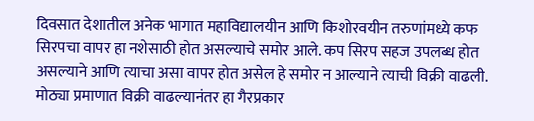दिवसात देशातील अनेक भागात महाविद्यालयीन आणि किशोरवयीन तरुणांमध्ये कफ सिरपचा वापर हा नशेसाठी होत असल्याचे समोर आले. कप सिरप सहज उपलब्ध होत असल्याने आणि त्याचा असा वापर होत असेल हे समोर न आल्याने त्याची विक्री वाढली. मोठ्या प्रमाणात विक्री वाढल्यानंतर हा गैरप्रकार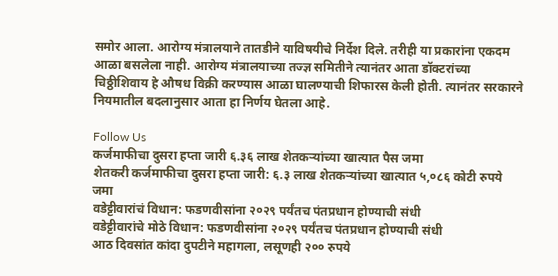समोर आला. आरोग्य मंत्रालयाने तातडीने याविषयीचे निर्देश दिले. तरीही या प्रकारांना एकदम आळा बसलेला नाही. आरोग्य मंत्रालयाच्या तज्ज्ञ समितीने त्यानंतर आता डॉक्टरांच्या चिठ्ठीशिवाय हे औषध विक्री करण्यास आळा घालण्याची शिफारस केली होती. त्यानंतर सरकारने नियमातील बदलानुसार आता हा निर्णय घेतला आहे.

Follow Us
कर्जमाफीचा दुसरा हप्ता जारी ६.३६ लाख शेतकऱ्यांच्या खात्यात पैस जमा
शेतकरी कर्जमाफीचा दुसरा हप्ता जारी: ६.३ लाख शेतकऱ्यांच्या खात्यात ५,०८६ कोटी रुपये जमा
वडेट्टीवारांचं विधान: फडणवीसांना २०२९ पर्यंतच पंतप्रधान होण्याची संधी
वडेट्टीवारांचे मोठे विधान: फडणवीसांना २०२९ पर्यंतच पंतप्रधान होण्याची संधी
आठ दिवसांत कांदा दुपटीने महागला, लसूणही २०० रुपये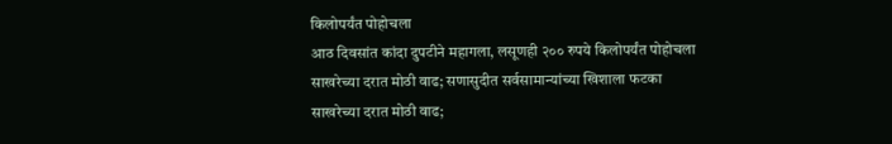किलोपर्यंत पोहोचला
आठ दिवसांत कांदा दुपटीने महागला, लसूणही २०० रुपये किलोपर्यंत पोहोचला
साखरेच्या दरात मोठी वाढ; सणासुदीत सर्वसामान्यांच्या खिशाला फटका
साखरेच्या दरात मोठी वाढ;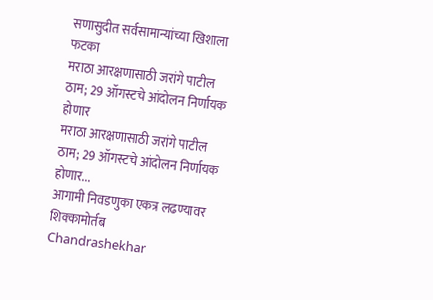सणासुदीत सर्वसामान्यांच्या खिशाला फटका
मराठा आरक्षणासाठी जरांगे पाटील ठाम; 29 ऑगस्टचे आंदोलन निर्णायक होणार
मराठा आरक्षणासाठी जरांगे पाटील ठाम; 29 ऑगस्टचे आंदोलन निर्णायक होणार...
आगामी निवडणुका एकत्र लढण्यावर शिक्कामोर्तब
Chandrashekhar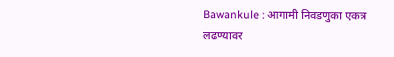Bawankule : आगामी निवडणुका एकत्र लढण्यावर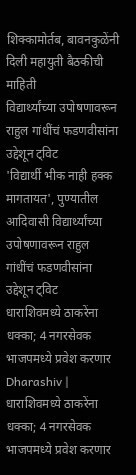शिक्कामोर्तब, बावनकुळेंनी दिली महायुती बैठकीची माहिती
विद्यार्थ्यांच्या उपोषणावरून राहुल गांधींचं फडणवीसांना उद्देशून ट्विट
'विद्यार्थी भीक नाही हक्क मागतायत', पुण्यातील आदिवासी विद्यार्थ्यांच्या उपोषणावरून राहुल गांधींचं फडणवीसांना उद्देशून ट्विट
धाराशिवमध्ये ठाकरेंना धक्का; 4 नगरसेवक भाजपमध्ये प्रवेश करणार
Dharashiv | धाराशिवमध्ये ठाकरेंना धक्का; 4 नगरसेवक भाजपमध्ये प्रवेश करणार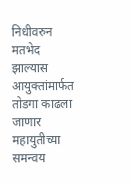निधीवरुन मतभेद झाल्यास आयुक्तांमार्फत तोडगा काढला जाणार
महायुतीच्या समन्वय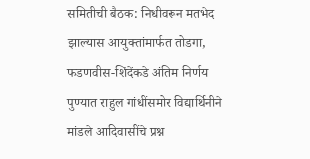समितीची बैठक: निधीवरून मतभेद झाल्यास आयुक्तांमार्फत तोडगा, फडणवीस-शिंदेंकडे अंतिम निर्णय
पुण्यात राहुल गांधींसमोर विद्यार्थिनीने मांडले आदिवासींचे प्रश्न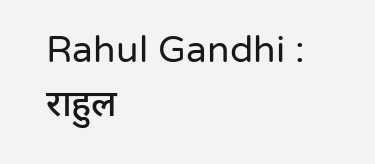Rahul Gandhi : राहुल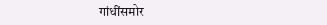गांधींसमोर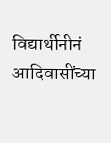विद्यार्थीनीनं आदिवासींच्या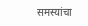समस्यांचा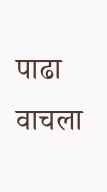पाढा वाचला